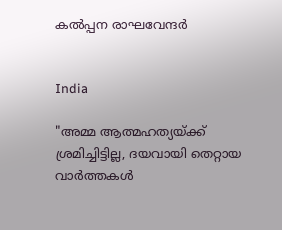കൽപ്പന രാഘവേന്ദർ


India

"അമ്മ ആത്മഹത്യയ്ക്ക് ശ്രമിച്ചിട്ടില്ല, ദയവായി തെറ്റായ വാർത്തകൾ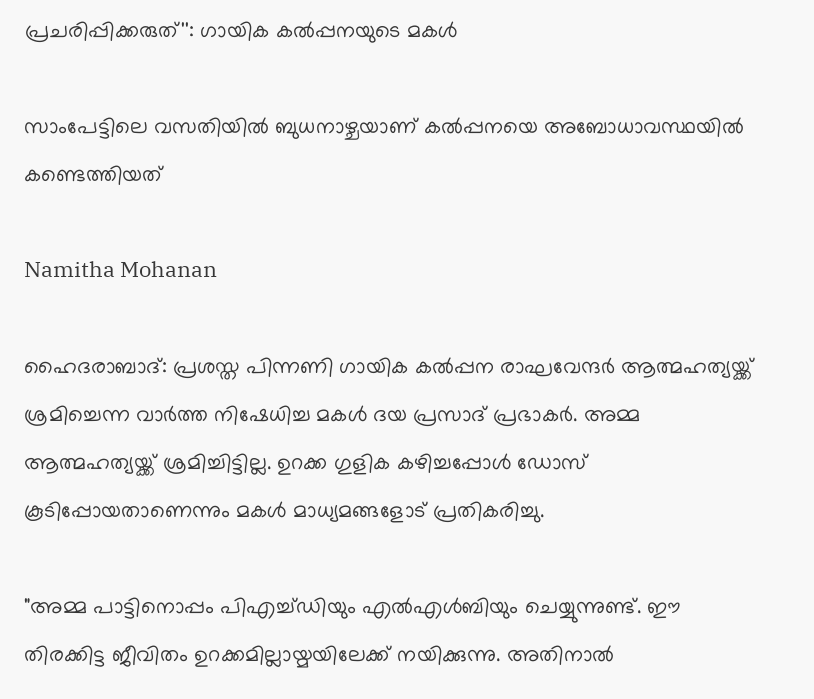പ്രചരിപ്പിക്കരുത്'': ഗായിക കൽപ്പനയുടെ മകൾ

സാംപേട്ടിലെ വസതിയിൽ ബുധനാഴ്ചയാണ് കൽപ്പനയെ അബോധാവസ്ഥയിൽ കണ്ടെത്തിയത്

Namitha Mohanan

ഹൈദരാബാദ്: പ്രശസ്ത പിന്നണി ഗായിക കൽപ്പന രാഘവേന്ദർ ആത്മഹത്യയ്ക്ക് ശ്രമിച്ചെന്ന വാർത്ത നിഷേധിച്ച മകൾ ദയ പ്രസാദ് പ്രഭാകർ. അമ്മ ആത്മഹത്യയ്ക്ക് ശ്രമിച്ചിട്ടില്ല. ഉറക്ക ഗുളിക കഴിച്ചപ്പോൾ ഡോസ് കൂടിപ്പോയതാണെന്നും മകൾ മാധ്യമങ്ങളോട് പ്രതികരിച്ചു.

"അമ്മ പാട്ടിനൊപ്പം പിഎച്ച്ഡിയും എൽഎൾബിയും ചെയ്യുന്നുണ്ട്. ഈ തിരക്കിട്ട ജീവിതം ഉറക്കമില്ലായ്മയിലേക്ക് നയിക്കുന്നു. അതിനാൽ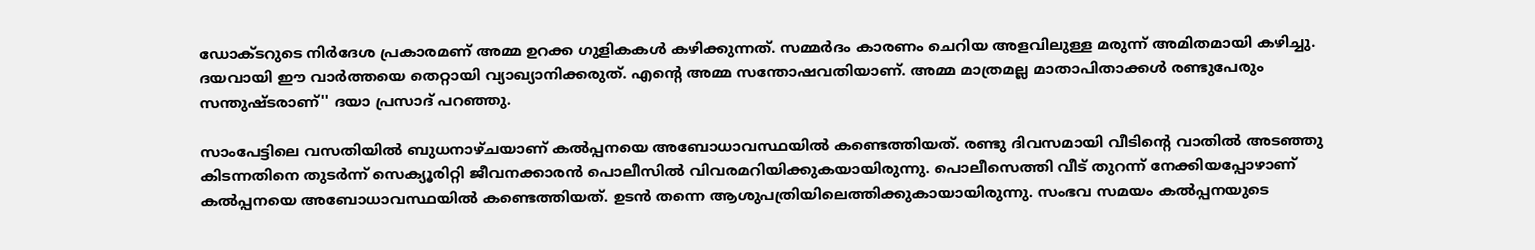ഡോക്‌ടറുടെ നിർദേശ പ്രകാരമണ് അമ്മ ഉറക്ക ഗുളികകൾ കഴിക്കുന്നത്. സമ്മർദം കാരണം ചെറിയ അളവിലുള്ള മരുന്ന് അമിതമായി കഴിച്ചു. ദയവായി ഈ വാർത്തയെ ‍തെറ്റായി വ്യാഖ്യാനിക്കരുത്. എന്‍റെ അമ്മ സന്തോഷവതിയാണ്. അമ്മ മാത്രമല്ല മാതാപിതാക്കൾ രണ്ടുപേരും സന്തുഷ്ടരാണ്'' ദയാ പ്രസാദ് പറഞ്ഞു.

സാംപേട്ടിലെ വസതിയിൽ ബുധനാഴ്ചയാണ് കൽപ്പനയെ അബോധാവസ്ഥയിൽ കണ്ടെത്തിയത്. രണ്ടു ദിവസമായി വീടിന്‍റെ വാതിൽ അടഞ്ഞു കിടന്നതിനെ തുടർന്ന് സെക്യൂരിറ്റി ജീവനക്കാരൻ പൊലീസിൽ വിവരമറിയിക്കുകയായിരുന്നു. പൊലീസെത്തി വീട് തുറന്ന് നേക്കിയപ്പോഴാണ് കൽപ്പനയെ അബോധാവസ്ഥയിൽ കണ്ടെത്തിയത്. ഉടൻ തന്നെ ആശുപത്രിയിലെത്തിക്കുകായായിരുന്നു. സംഭവ സമയം കൽപ്പനയുടെ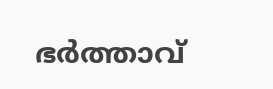ഭർത്താവ്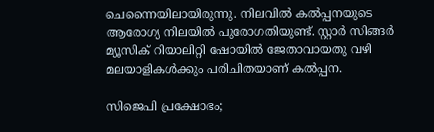ചെന്നൈയിലായിരുന്നു. നിലവിൽ കൽപ്പനയുടെ ആരോഗ്യ നിലയിൽ പുരോഗതിയുണ്ട്. സ്റ്റാർ സിങ്ങർ മ്യൂസിക് റിയാലിറ്റി ഷോയിൽ ജേതാവായതു വഴി മലയാളികൾക്കും പരിചിതയാണ് കൽപ്പന.

സിജെപി പ്രക്ഷോഭം;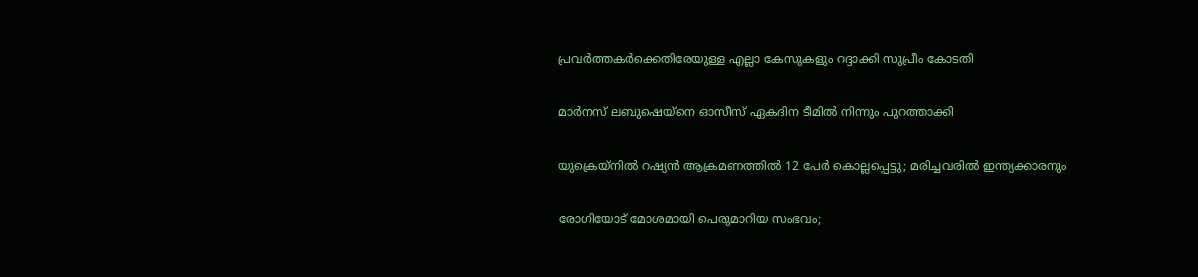പ്രവർത്തകർക്കെതിരേയുള്ള എല്ലാ കേസുകളും റദ്ദാക്കി സുപ്രീം കോടതി

മാർനസ് ലബുഷെയ്നെ ഓസീസ് ഏകദിന ടീമിൽ നിന്നും പുറത്താക്കി

യുക്രെയ്നിൽ റഷ്യൻ ആക്രമണത്തിൽ 12 പേർ കൊല്ലപ്പെട്ടു; മരിച്ചവരിൽ ഇന്ത്യക്കാരനും

രോഗിയോട് മോശമായി പെരുമാറിയ സംഭവം;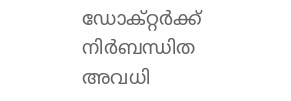ഡോക്റ്റർക്ക് നിർബന്ധിത അവധി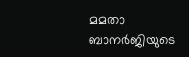മമതാ ബാനർജിയുടെ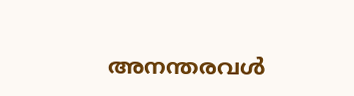അനന്തരവൾ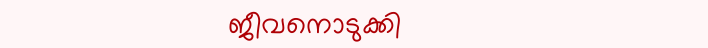ജീവനൊടുക്കി